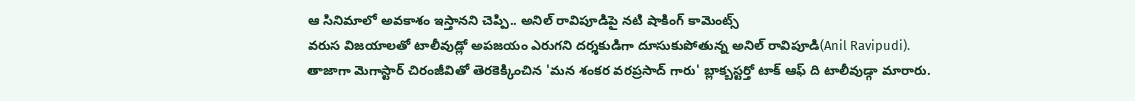ఆ సినిమాలో అవకాశం ఇస్తానని చెప్పి.. అనిల్ రావిపూడిపై నటి షాకింగ్ కామెంట్స్
వరుస విజయాలతో టాలీవుడ్లో అపజయం ఎరుగని దర్శకుడిగా దూసుకుపోతున్న అనిల్ రావిపూడి(Anil Ravipudi). తాజాగా మెగాస్టార్ చిరంజీవితో తెరకెక్కించిన 'మన శంకర వరప్రసాద్ గారు' బ్లాక్బస్టర్తో టాక్ ఆఫ్ ది టాలీవుడ్గా మారారు.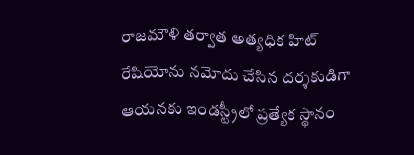రాజమౌళి తర్వాత అత్యధిక హిట్ రేషియోను నమోదు చేసిన దర్శకుడిగా ఆయనకు ఇండస్ట్రీలో ప్రత్యేక స్థానం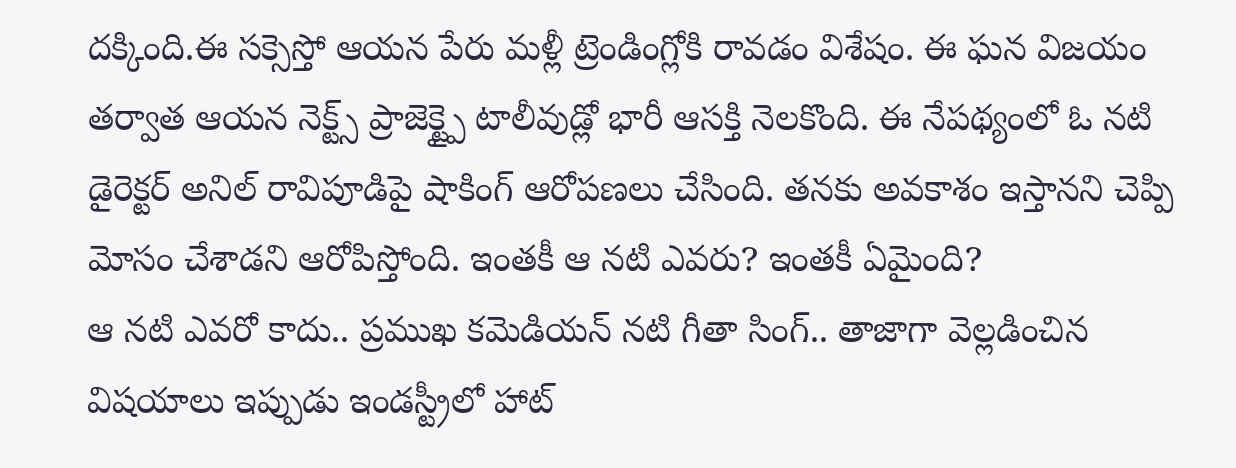దక్కింది.ఈ సక్సెస్తో ఆయన పేరు మళ్లీ ట్రెండింగ్లోకి రావడం విశేషం. ఈ ఘన విజయం తర్వాత ఆయన నెక్ట్స్ ప్రాజెక్ట్పై టాలీవుడ్లో భారీ ఆసక్తి నెలకొంది. ఈ నేపథ్యంలో ఓ నటి డైరెక్టర్ అనిల్ రావిపూడిపై షాకింగ్ ఆరోపణలు చేసింది. తనకు అవకాశం ఇస్తానని చెప్పి మోసం చేశాడని ఆరోపిస్తోంది. ఇంతకీ ఆ నటి ఎవరు? ఇంతకీ ఏమైంది?
ఆ నటి ఎవరో కాదు.. ప్రముఖ కమెడియన్ నటి గీతా సింగ్.. తాజాగా వెల్లడించిన విషయాలు ఇప్పుడు ఇండస్ట్రీలో హాట్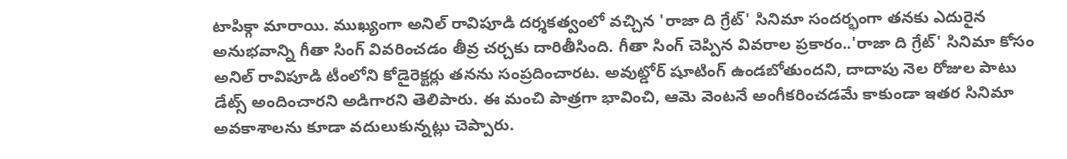టాపిక్గా మారాయి. ముఖ్యంగా అనిల్ రావిపూడి దర్శకత్వంలో వచ్చిన 'రాజా ది గ్రేట్' సినిమా సందర్భంగా తనకు ఎదురైన అనుభవాన్ని గీతా సింగ్ వివరించడం తీవ్ర చర్చకు దారితీసింది. గీతా సింగ్ చెప్పిన వివరాల ప్రకారం..'రాజా ది గ్రేట్' సినిమా కోసం అనిల్ రావిపూడి టీంలోని కోడైరెక్టర్లు తనను సంప్రదించారట. అవుట్డోర్ షూటింగ్ ఉండబోతుందని, దాదాపు నెల రోజుల పాటు డేట్స్ అందించారని అడిగారని తెలిపారు. ఈ మంచి పాత్రగా భావించి, ఆమె వెంటనే అంగీకరించడమే కాకుండా ఇతర సినిమా అవకాశాలను కూడా వదులుకున్నట్లు చెప్పారు.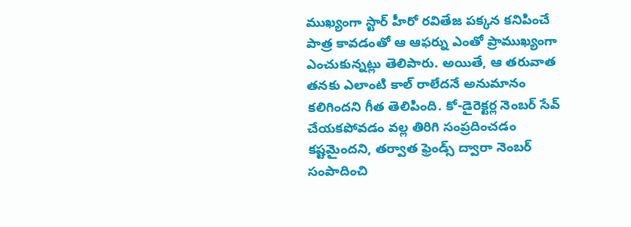ముఖ్యంగా స్టార్ హీరో రవితేజ పక్కన కనిపించే పాత్ర కావడంతో ఆ ఆఫర్ను ఎంతో ప్రాముఖ్యంగా ఎంచుకున్నట్లు తెలిపారు. అయితే, ఆ తరువాత తనకు ఎలాంటి కాల్ రాలేదనే అనుమానం కలిగిందని గీత తెలిపింది. కో-డైరెక్టర్ల నెంబర్ సేవ్ చేయకపోవడం వల్ల తిరిగి సంప్రదించడం కష్టమైందని, తర్వాత ఫ్రెండ్స్ ద్వారా నెంబర్ సంపాదించి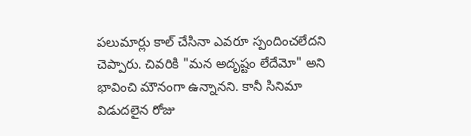పలుమార్లు కాల్ చేసినా ఎవరూ స్పందించలేదని చెప్పారు. చివరికి "మన అదృష్టం లేదేమో" అని భావించి మౌనంగా ఉన్నానని. కానీ సినిమా విడుదలైన రోజు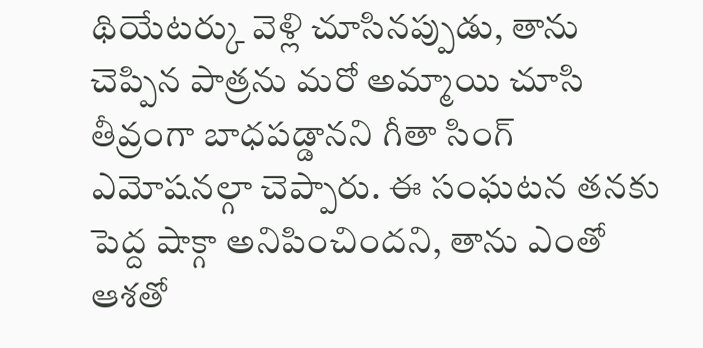థియేటర్కు వెళ్లి చూసినప్పుడు, తాను చెప్పిన పాత్రను మరో అమ్మాయి చూసి తీవ్రంగా బాధపడ్డానని గీతా సింగ్ ఎమోషనల్గా చెప్పారు. ఈ సంఘటన తనకు పెద్ద షాక్గా అనిపించిందని, తాను ఎంతో ఆశతో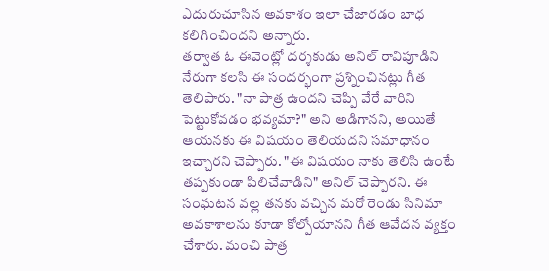ఎదురుచూసిన అవకాశం ఇలా చేజారడం బాధ కలిగించిందని అన్నారు.
తర్వాత ఓ ఈవెంట్లో దర్శకుడు అనిల్ రావిపూడిని నేరుగా కలసి ఈ సందర్భంగా ప్రశ్నించినట్లు గీత తెలిపారు. "నా పాత్ర ఉందని చెప్పి వేరే వారిని పెట్టుకోవడం భవ్యమా?" అని అడిగానని, అయితే ఆయనకు ఈ విషయం తెలియదని సమాధానం ఇచ్చారని చెప్పారు. "ఈ విషయం నాకు తెలిసి ఉంటే తప్పకుండా పిలిచేవాడిని" అనిల్ చెప్పారని. ఈ సంఘటన వల్ల తనకు వచ్చిన మరో రెండు సినిమా అవకాశాలను కూడా కోల్పోయానని గీత ఆవేదన వ్యక్తం చేశారు. మంచి పాత్ర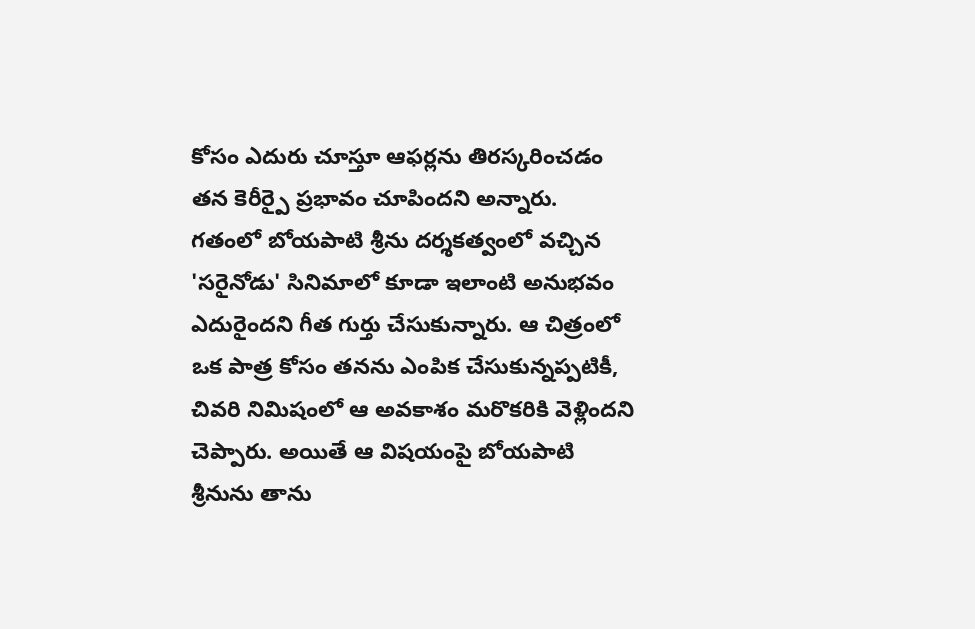కోసం ఎదురు చూస్తూ ఆఫర్లను తిరస్కరించడం తన కెరీర్పై ప్రభావం చూపిందని అన్నారు.
గతంలో బోయపాటి శ్రీను దర్శకత్వంలో వచ్చిన 'సరైనోడు' సినిమాలో కూడా ఇలాంటి అనుభవం ఎదురైందని గీత గుర్తు చేసుకున్నారు. ఆ చిత్రంలో ఒక పాత్ర కోసం తనను ఎంపిక చేసుకున్నప్పటికీ, చివరి నిమిషంలో ఆ అవకాశం మరొకరికి వెళ్లిందని చెప్పారు. అయితే ఆ విషయంపై బోయపాటి శ్రీనును తాను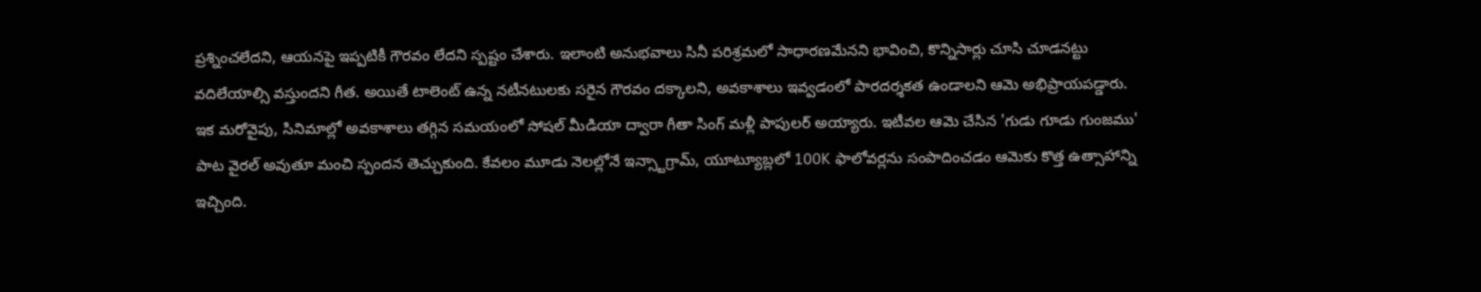ప్రశ్నించలేదని, ఆయనపై ఇప్పటికీ గౌరవం లేదని స్పష్టం చేశారు. ఇలాంటి అనుభవాలు సినీ పరిశ్రమలో సాధారణమేనని భావించి, కొన్నిసార్లు చూసి చూడనట్టు వదిలేయాల్సి వస్తుందని గీత. అయితే టాలెంట్ ఉన్న నటీనటులకు సరైన గౌరవం దక్కాలని, అవకాశాలు ఇవ్వడంలో పారదర్శకత ఉండాలని ఆమె అభిప్రాయపడ్డారు.
ఇక మరోవైపు, సినిమాల్లో అవకాశాలు తగ్గిన సమయంలో సోషల్ మీడియా ద్వారా గీతా సింగ్ మళ్లీ పాపులర్ అయ్యారు. ఇటీవల ఆమె చేసిన 'గుడు గూడు గుంజము' పాట వైరల్ అవుతూ మంచి స్పందన తెచ్చుకుంది. కేవలం మూడు నెలల్లోనే ఇన్స్టాగ్రామ్, యూట్యూబ్లలో 100K ఫాలోవర్లను సంపాదించడం ఆమెకు కొత్త ఉత్సాహాన్ని ఇచ్చింది.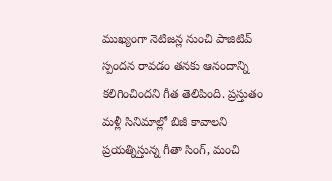ముఖ్యంగా నెటిజన్ల నుంచి పాజిటివ్ స్పందన రావడం తనకు ఆనందాన్ని కలిగించిందని గీత తెలిపింది. ప్రస్తుతం మళ్లీ సినిమాల్లో బిజీ కావాలని ప్రయత్నిస్తున్న గీతా సింగ్, మంచి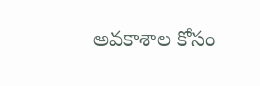అవకాశాల కోసం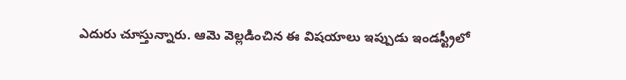ఎదురు చూస్తున్నారు. ఆమె వెల్లడించిన ఈ విషయాలు ఇప్పుడు ఇండస్ట్రీలో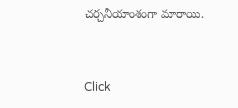చర్చనీయాంశంగా మారాయి.


Click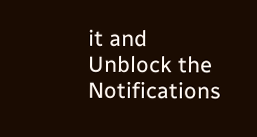it and Unblock the Notifications